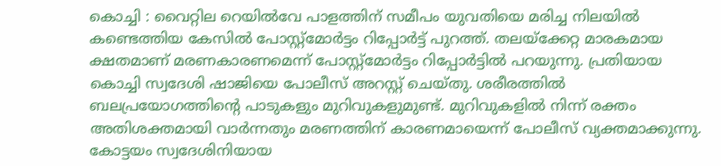കൊച്ചി : വൈറ്റില റെയിൽവേ പാളത്തിന് സമീപം യുവതിയെ മരിച്ച നിലയിൽ കണ്ടെത്തിയ കേസിൽ പോസ്റ്റ്മോർട്ടം റിപ്പോർട്ട് പുറത്ത്. തലയ്ക്കേറ്റ മാരകമായ ക്ഷതമാണ് മരണകാരണമെന്ന് പോസ്റ്റ്മോർട്ടം റിപ്പോർട്ടിൽ പറയുന്നു. പ്രതിയായ കൊച്ചി സ്വദേശി ഷാജിയെ പോലീസ് അറസ്റ്റ് ചെയ്തു. ശരീരത്തിൽ ബലപ്രയോഗത്തിന്റെ പാടുകളും മുറിവുകളുമുണ്ട്. മുറിവുകളിൽ നിന്ന് രക്തം അതിശക്തമായി വാർന്നതും മരണത്തിന് കാരണമായെന്ന് പോലീസ് വ്യക്തമാക്കുന്നു.
കോട്ടയം സ്വദേശിനിയായ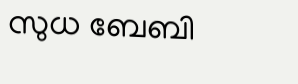സുധ ബേബി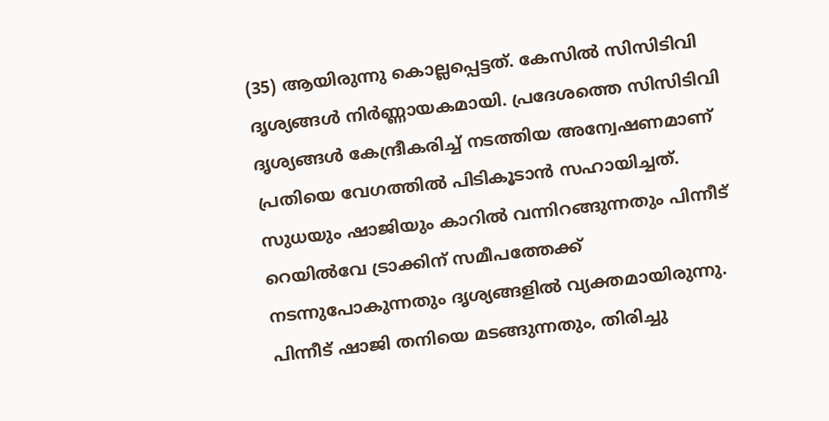(35) ആയിരുന്നു കൊല്ലപ്പെട്ടത്. കേസിൽ സിസിടിവി ദൃശ്യങ്ങൾ നിർണ്ണായകമായി. പ്രദേശത്തെ സിസിടിവി ദൃശ്യങ്ങൾ കേന്ദ്രീകരിച്ച് നടത്തിയ അന്വേഷണമാണ് പ്രതിയെ വേഗത്തിൽ പിടികൂടാൻ സഹായിച്ചത്. സുധയും ഷാജിയും കാറിൽ വന്നിറങ്ങുന്നതും പിന്നീട് റെയിൽവേ ട്രാക്കിന് സമീപത്തേക്ക് നടന്നുപോകുന്നതും ദൃശ്യങ്ങളിൽ വ്യക്തമായിരുന്നു. പിന്നീട് ഷാജി തനിയെ മടങ്ങുന്നതും, തിരിച്ചു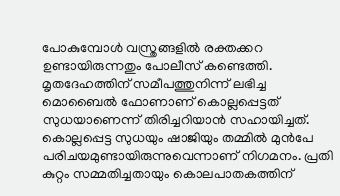പോകുമ്പോൾ വസ്ത്രങ്ങളിൽ രക്തക്കറ ഉണ്ടായിരുന്നതും പോലീസ് കണ്ടെത്തി.
മൃതദേഹത്തിന് സമീപത്തുനിന്ന് ലഭിച്ച മൊബൈൽ ഫോണാണ് കൊല്ലപ്പെട്ടത് സുധയാണെന്ന് തിരിച്ചറിയാൻ സഹായിച്ചത്. കൊല്ലപ്പെട്ട സുധയും ഷാജിയും തമ്മിൽ മുൻപേ പരിചയമുണ്ടായിരുന്നുവെന്നാണ് നിഗമനം. പ്രതി കുറ്റം സമ്മതിച്ചതായും കൊലപാതകത്തിന്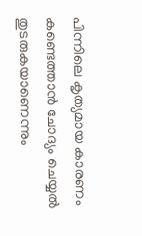പിന്നിലെ കൃത്യമായ കാരണം കണ്ടെത്താൻ ചോദ്യം ചെയ്യൽ തുടരുകയാണെന്നും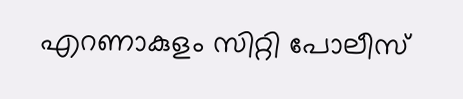എറണാകുളം സിറ്റി പോലീസ്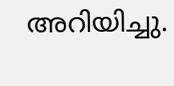അറിയിച്ചു.